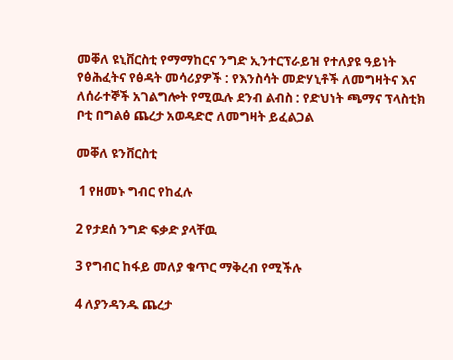መቐለ ዩኒቨርስቲ የማማከርና ንግድ ኢንተርፕራይዝ የተለያዩ ዓይነት የፅሕፈትና የፅዳት መሳሪያዎች : የእንስሳት መድሃኒቶች ለመግዛትና እና ለሰራተኞች አገልግሎት የሚዉሉ ደንብ ልብስ : የድህነት ጫማና ፕላስቲክ ቦቲ በግልፅ ጨረታ አወዳድሮ ለመግዛት ይፈልጋል

መቐለ ዩንቨርስቲ

 1 የዘመኑ ግብር የከፈሉ

2 የታደሰ ንግድ ፍቃድ ያላቸዉ

3 የግብር ከፋይ መለያ ቁጥር ማቅረብ የሚችሉ

4 ለያንዳንዱ ጨረታ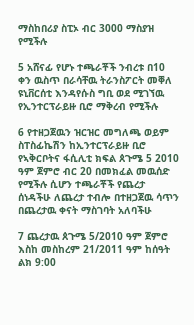ማስከበሪያ ስፒኦ ብር 3000 ማስያዝ የሚችሉ

5 አሸናፊ የሆኑ ተጫራቾች ንብረቱ በ10 ቀን ዉስጥ በራሳቸዉ ትራንስፖርት መቐለ ዩኒቨርሰቲ እንዳየሱስ ግቢ ወደ ሚገኘዉ የኢንተርፕራይዙ ቢሮ ማቅረብ የሚችሉ

6 የተዘጋጀዉን ዝርዝር መግለጫ ወይም ስፐስፊኬሽን ከኢንተርፕራይዙ ቢሮ የኣቅርቦትና ፋሲሊቲ ክፍል ጰጉሜ 5 2010 ዓም ጀምሮ ብር 20 በመክፈል መዉሰድ የሚችሉ ሲሆን ተጫራቾች የጨረታ ሰነዳችሁ ለጨረታ ተብሎ በተዘጋጀዉ ሳጥን በጨረታዉ ቀናት ማስገባት አለባችሁ

7 ጨረታዉ ጰጉሜ 5/2010 ዓም ጀምሮ እስከ መስከረም 21/2011 ዓም ከሰዓት ልክ 9:00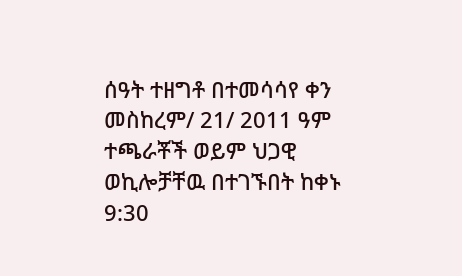ሰዓት ተዘግቶ በተመሳሳየ ቀን መስከረም/ 21/ 2011 ዓም ተጫራቾች ወይም ህጋዊ ወኪሎቻቸዉ በተገኙበት ከቀኑ 9:30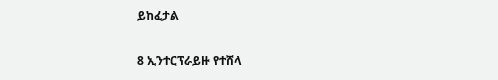ይከፈታል

8 ኢንተርፕራይዙ የተሸላ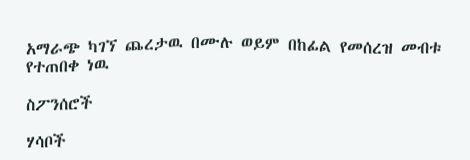አማራጭ ካገኘ ጨረታዉ በሙሉ ወይም በከፊል የመሰረዝ መብቱ የተጠበቀ ነዉ

ስፖንሰሮች

ሃሳቦች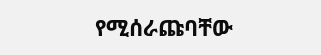የሚሰራጩባቸው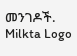መንገዶች.
Milkta Logo